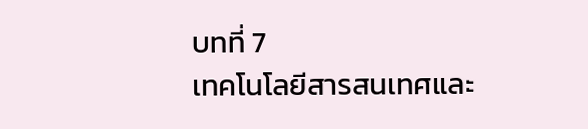บทที่ 7
เทคโนโลยีสารสนเทศและ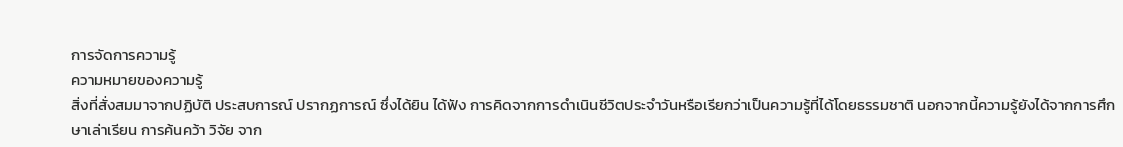การจัดการความรู้
ความหมายของความรู้
สิ่งที่สั่งสมมาจากปฏิบัติ ประสบการณ์ ปรากฏการณ์ ซึ่งได้ยิน ได้ฟัง การคิดจากการดำเนินชีวิตประจำวันหรือเรียกว่าเป็นความรู้ที่ได้โดยธรรมชาติ นอกจากนี้ความรู้ยังได้จากการศึกษาเล่าเรียน การค้นคว้า วิจัย จาก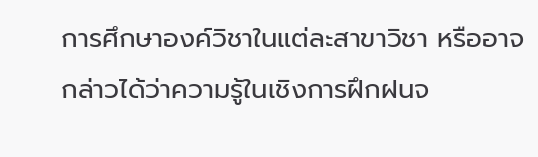การศึกษาองค์วิชาในแต่ละสาขาวิชา หรืออาจกล่าวได้ว่าความรู้ในเชิงการฝึกฝนจ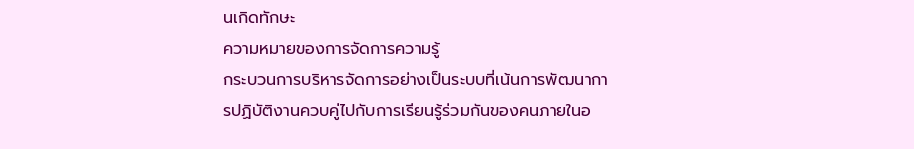นเกิดทักษะ
ความหมายของการจัดการความรู้
กระบวนการบริหารจัดการอย่างเป็นระบบที่เน้นการพัฒนาการปฏิบัติงานควบคู่ไปกับการเรียนรู้ร่วมกันของคนภายในอ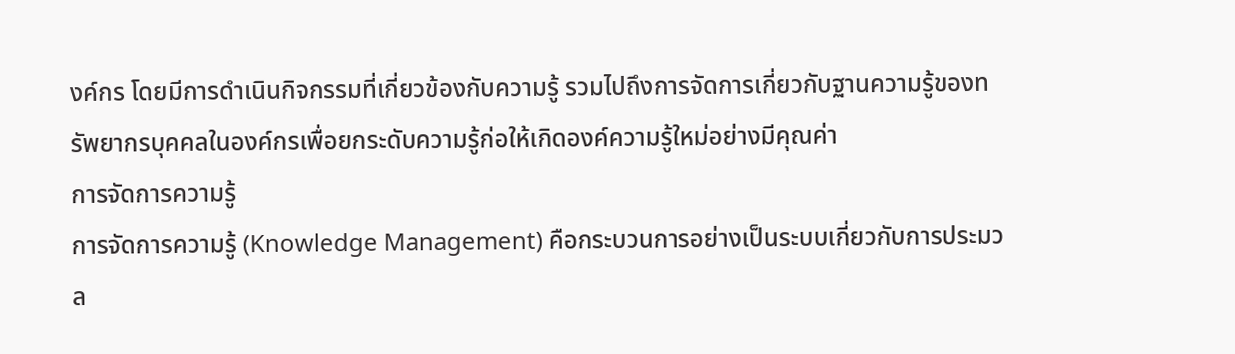งค์กร โดยมีการดำเนินกิจกรรมที่เกี่ยวข้องกับความรู้ รวมไปถึงการจัดการเกี่ยวกับฐานความรู้ของทรัพยากรบุคคลในองค์กรเพื่อยกระดับความรู้ก่อให้เกิดองค์ความรู้ใหม่อย่างมีคุณค่า
การจัดการความรู้
การจัดการความรู้ (Knowledge Management) คือกระบวนการอย่างเป็นระบบเกี่ยวกับการประมวล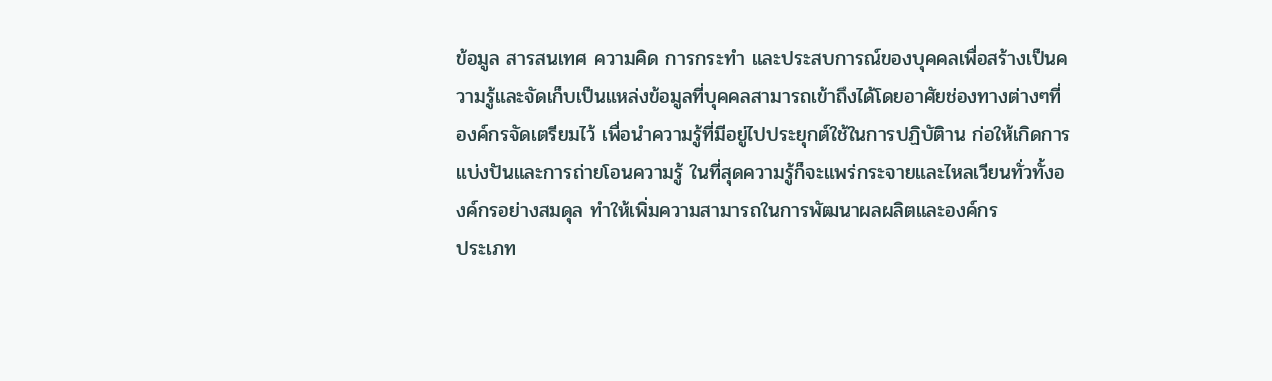ข้อมูล สารสนเทศ ความคิด การกระทำ และประสบการณ์ของบุคคลเพื่อสร้างเป็นความรู้และจัดเก็บเป็นแหล่งข้อมูลที่บุคคลสามารถเข้าถึงได้โดยอาศัยช่องทางต่างๆที่องค์กรจัดเตรียมไว้ เพื่อนำความรู้ที่มีอยู่ไปประยุกต์ใช้ในการปฏิบัติาน ก่อให้เกิดการแบ่งปันและการถ่ายโอนความรู้ ในที่สุดความรู้ก็จะแพร่กระจายและไหลเวียนทั่วทั้งองค์กรอย่างสมดุล ทำให้เพิ่มความสามารถในการพัฒนาผลผลิตและองค์กร
ประเภท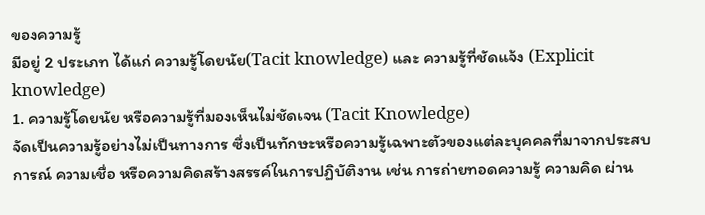ของความรู้
มีอยู่ 2 ประเภท ได้แก่ ความรู้โดยนัย(Tacit knowledge) และ ความรู้ที่ชัดแจ้ง (Explicit knowledge)
1. ความรู้โดยนัย หรือความรู้ที่มองเห็นไม่ชัดเจน (Tacit Knowledge)
จัดเป็นความรู้อย่างไม่เป็นทางการ ซึ่งเป็นทักษะหรือความรู้เฉพาะตัวของแต่ละบุคคลที่มาจากประสบการณ์ ความเชื่อ หรือความคิดสร้างสรรค์ในการปฏิบัติงาน เช่น การถ่ายทอดความรู้ ความคิด ผ่าน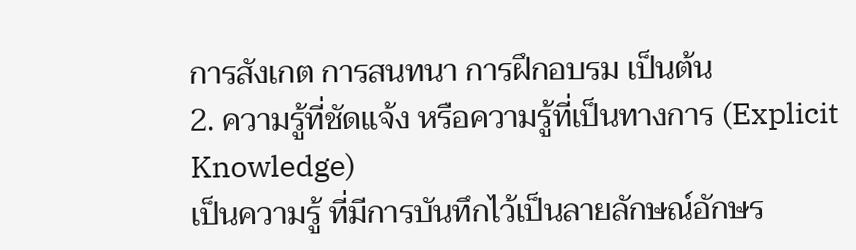การสังเกต การสนทนา การฝึกอบรม เป็นต้น
2. ความรู้ที่ชัดแจ้ง หรือความรู้ที่เป็นทางการ (Explicit Knowledge)
เป็นความรู้ ที่มีการบันทึกไว้เป็นลายลักษณ์อักษร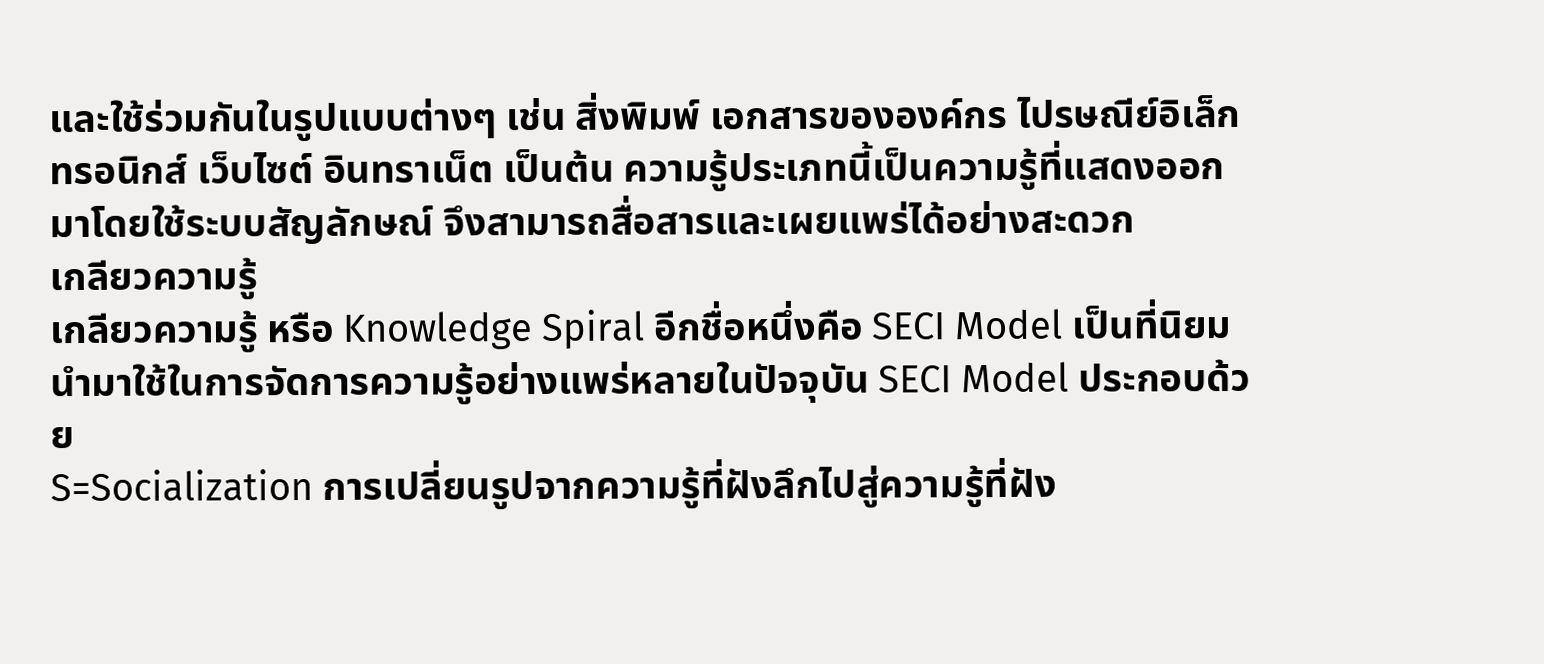และใช้ร่วมกันในรูปแบบต่างๆ เช่น สิ่งพิมพ์ เอกสารขององค์กร ไปรษณีย์อิเล็กทรอนิกส์ เว็บไซต์ อินทราเน็ต เป็นต้น ความรู้ประเภทนี้เป็นความรู้ที่แสดงออกมาโดยใช้ระบบสัญลักษณ์ จึงสามารถสื่อสารและเผยแพร่ได้อย่างสะดวก
เกลียวความรู้
เกลียวความรู้ หรือ Knowledge Spiral อีกชื่อหนึ่งคือ SECI Model เป็นที่นิยมนำมาใช้ในการจัดการความรู้อย่างแพร่หลายในปัจจุบัน SECI Model ประกอบด้วย
S=Socialization การเปลี่ยนรูปจากความรู้ที่ฝังลึกไปสู่ความรู้ที่ฝัง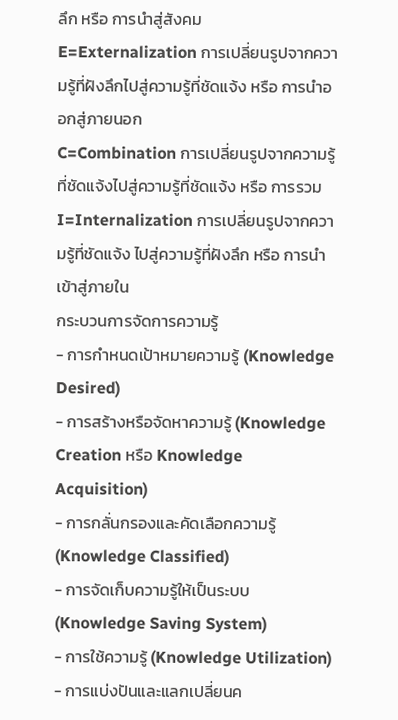ลึก หรือ การนำสู่สังคม
E=Externalization การเปลี่ยนรูปจากความรู้ที่ฝังลึกไปสู่ความรู้ที่ชัดแจ้ง หรือ การนำออกสู่ภายนอก
C=Combination การเปลี่ยนรูปจากความรู้ที่ชัดแจ้งไปสู่ความรู้ที่ชัดแจ้ง หรือ การรวม
I=Internalization การเปลี่ยนรูปจากความรู้ที่ชัดแจ้ง ไปสู่ความรู้ที่ฝังลึก หรือ การนำเข้าสู่ภายใน
กระบวนการจัดการความรู้
- การกำหนดเป้าหมายความรู้ (Knowledge Desired)
- การสร้างหรือจัดหาความรู้ (Knowledge Creation หรือ Knowledge Acquisition)
- การกลั่นกรองและคัดเลือกความรู้ (Knowledge Classified)
- การจัดเก็บความรู้ให้เป็นระบบ (Knowledge Saving System)
- การใช้ความรู้ (Knowledge Utilization)
- การแบ่งปันและแลกเปลี่ยนค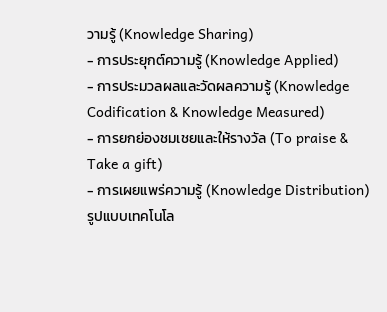วามรู้ (Knowledge Sharing)
- การประยุกต์ความรู้ (Knowledge Applied)
- การประมวลผลและวัดผลความรู้ (Knowledge Codification & Knowledge Measured)
- การยกย่องชมเชยและให้รางวัล (To praise & Take a gift)
- การเผยแพร่ความรู้ (Knowledge Distribution)
รูปแบบเทคโนโล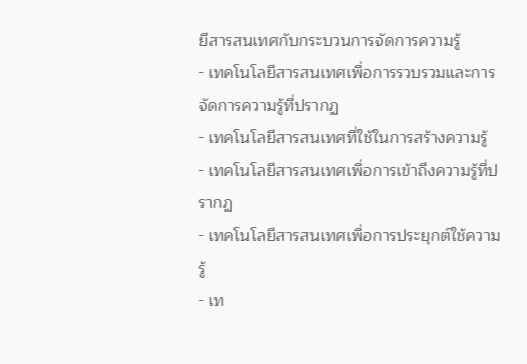ยีสารสนเทศกับกระบวนการจัดการความรู้
- เทคโนโลยีสารสนเทศเพื่อการรวบรวมและการจัดการความรู้ที่ปรากฏ
- เทคโนโลยีสารสนเทศที่ใช้ในการสร้างความรู้
- เทคโนโลยีสารสนเทศเพื่อการเข้าถึงความรู้ที่ปรากฏ
- เทคโนโลยีสารสนเทศเพื่อการประยุกต์ใช้ความรู้
- เท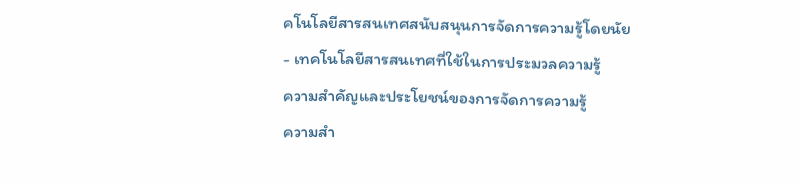คโนโลยีสารสนเทศสนับสนุนการจัดการความรู้โดยนัย
- เทคโนโลยีสารสนเทศที่ใช้ในการประมวลความรู้
ความสำคัญและประโยชน์ของการจัดการความรู้
ความสำ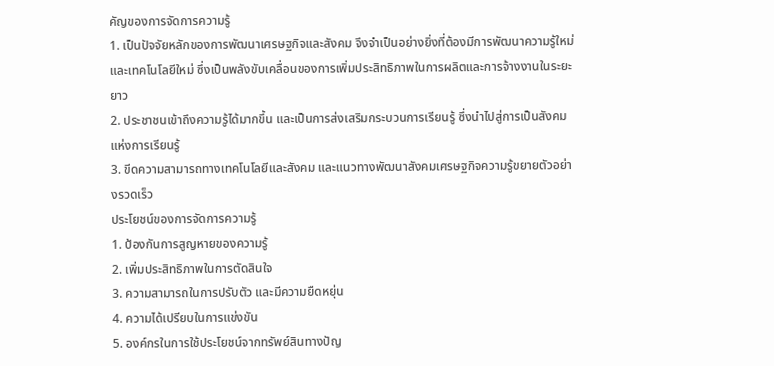คัญของการจัดการความรู้
1. เป็นปัจจัยหลักของการพัฒนาเศรษฐกิจและสังคม จึงจำเป็นอย่างยิ่งที่ต้องมีการพัฒนาความรู้ใหม่ และเทคโนโลยีใหม่ ซึ่งเป็นพลังขับเคลื่อนของการเพิ่มประสิทธิภาพในการผลิตและการจ้างงานในระยะยาว
2. ประชาชนเข้าถึงความรู้ได้มากขึ้น และเป็นการส่งเสริมกระบวนการเรียนรู้ ซึ่งนำไปสู่การเป็นสังคมแห่งการเรียนรู้
3. ขีดความสามารถทางเทคโนโลยีและสังคม และแนวทางพัฒนาสังคมเศรษฐกิจความรู้ขยายตัวอย่างรวดเร็ว
ประโยชน์ของการจัดการความรู้
1. ป้องกันการสูญหายของความรู้
2. เพิ่มประสิทธิภาพในการตัดสินใจ
3. ความสามารถในการปรับตัว และมีความยืดหยุ่น
4. ความได้เปรียบในการแข่งขัน
5. องค์กรในการใช้ประโยชน์จากทรัพย์สินทางปัญ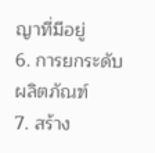ญาที่มีอยู่
6. การยกระดับผลิตภัณฑ์
7. สร้าง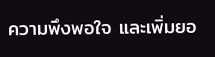ความพึงพอใจ และเพิ่มยอ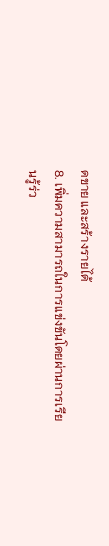ดขาย และสร้างรายได้
8. เพิ่มความสามารถในการแข่งขันโดยผ่านการเรียนรู้ร่ว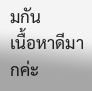มกัน
เนื้อหาดีมากค่ะ